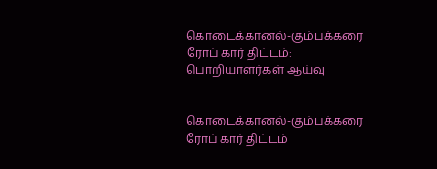கொடைக்கானல்-கும்பக்கரை ரோப் கார் திட்டம்: பொறியாளர்கள் ஆய்வு


கொடைக்கானல்-கும்பக்கரை ரோப் கார் திட்டம்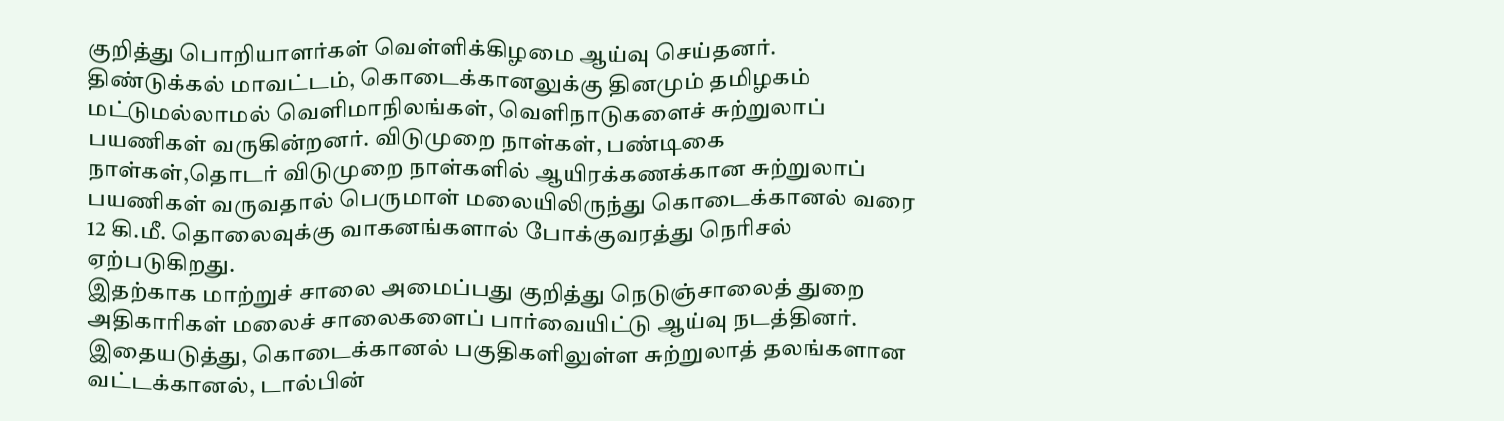குறித்து பொறியாளர்கள் வெள்ளிக்கிழமை ஆய்வு செய்தனர்.
திண்டுக்கல் மாவட்டம், கொடைக்கானலுக்கு தினமும் தமிழகம் மட்டுமல்லாமல் வெளிமாநிலங்கள், வெளிநாடுகளைச் சுற்றுலாப் பயணிகள் வருகின்றனர். விடுமுறை நாள்கள், பண்டிகை நாள்கள்,தொடர் விடுமுறை நாள்களில் ஆயிரக்கணக்கான சுற்றுலாப் பயணிகள் வருவதால் பெருமாள் மலையிலிருந்து கொடைக்கானல் வரை 12 கி.மீ. தொலைவுக்கு வாகனங்களால் போக்குவரத்து நெரிசல் ஏற்படுகிறது.
இதற்காக மாற்றுச் சாலை அமைப்பது குறித்து நெடுஞ்சாலைத் துறை அதிகாரிகள் மலைச் சாலைகளைப் பார்வையிட்டு ஆய்வு நடத்தினர். இதையடுத்து, கொடைக்கானல் பகுதிகளிலுள்ள சுற்றுலாத் தலங்களான வட்டக்கானல், டால்பின்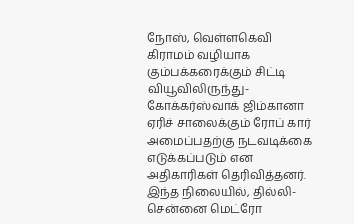நோஸ், வெள்ளகெவி கிராமம் வழியாக கும்பக்கரைக்கும் சிட்டி வியூவிலிருந்து-கோக்கர்ஸ்வாக் ஜிம்கானா ஏரிச் சாலைக்கும் ரோப் கார் அமைப்பதற்கு நடவடிக்கை எடுக்கப்படும் என அதிகாரிகள் தெரிவித்தனர்.
இந்த நிலையில், தில்லி-சென்னை மெட்ரோ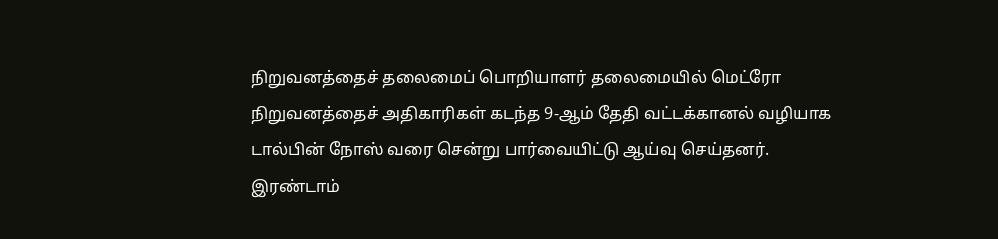நிறுவனத்தைச் தலைமைப் பொறியாளர் தலைமையில் மெட்ரோ நிறுவனத்தைச் அதிகாரிகள் கடந்த 9-ஆம் தேதி வட்டக்கானல் வழியாக டால்பின் நோஸ் வரை சென்று பார்வையிட்டு ஆய்வு செய்தனர்.
இரண்டாம்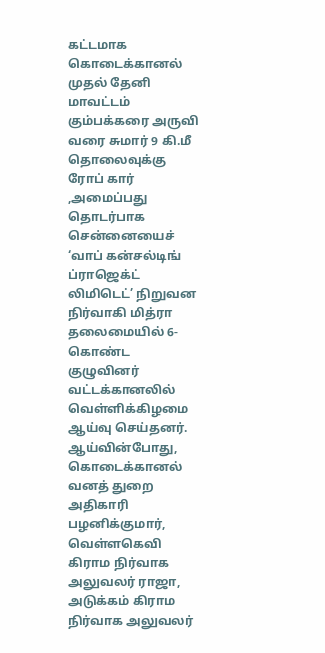கட்டமாக கொடைக்கானல் முதல் தேனி மாவட்டம் கும்பக்கரை அருவி வரை சுமார் 9 கி.மீ தொலைவுக்கு ரோப் கார் ,அமைப்பது தொடர்பாக சென்னையைச் ‘வாப் கன்சல்டிங் ப்ராஜெக்ட் லிமிடெட்’ நிறுவன நிர்வாகி மித்ரா தலைமையில் 6- கொண்ட குழுவினர் வட்டக்கானலில் வெள்ளிக்கிழமை ஆய்வு செய்தனர்.
ஆய்வின்போது, கொடைக்கானல் வனத் துறை அதிகாரி பழனிக்குமார், வெள்ளகெவி கிராம நிர்வாக அலுவலர் ராஜா, அடுக்கம் கிராம நிர்வாக அலுவலர்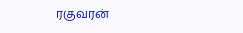ரகுவரன்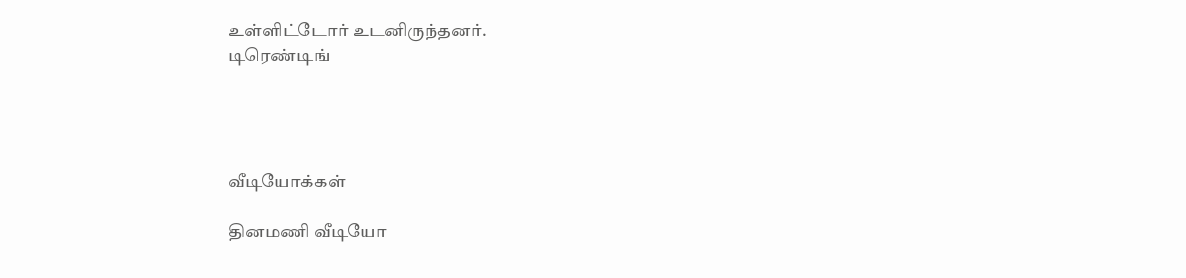உள்ளிட்டோர் உடனிருந்தனர்.
டிரெண்டிங்




வீடியோக்கள்

தினமணி வீடியோ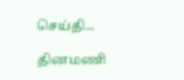செய்தி...

தினமணி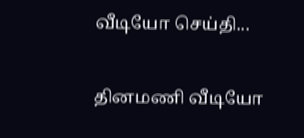வீடியோ செய்தி...

தினமணி வீடியோ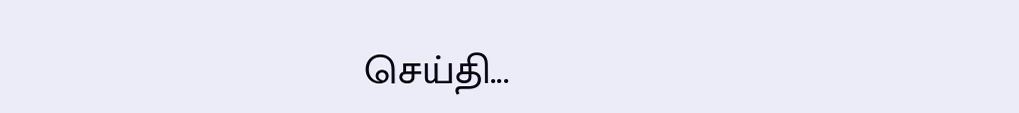செய்தி...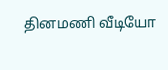தினமணி வீடியோ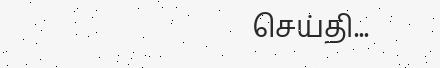செய்தி...